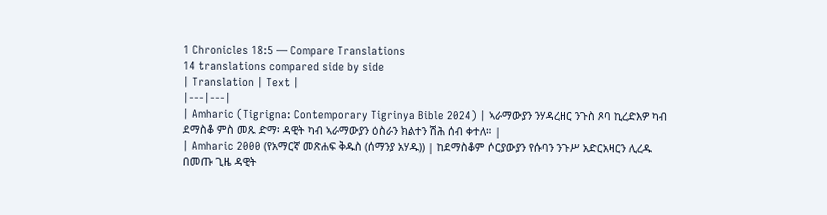1 Chronicles 18:5 — Compare Translations
14 translations compared side by side
| Translation | Text |
|---|---|
| Amharic (Tigrigna: Contemporary Tigrinya Bible 2024) | ኣራማውያን ንሃዳረዘር ንጉስ ጾባ ኪረድእዎ ካብ ደማስቆ ምስ መጹ ድማ፡ ዳዊት ካብ ኣራማውያን ዕስራን ክልተን ሽሕ ሰብ ቀተለ። |
| Amharic 2000 (የአማርኛ መጽሐፍ ቅዱስ (ሰማንያ አሃዱ)) | ከደማስቆም ሶርያውያን የሱባን ንጉሥ አድርአዛርን ሊረዱ በመጡ ጊዜ ዳዊት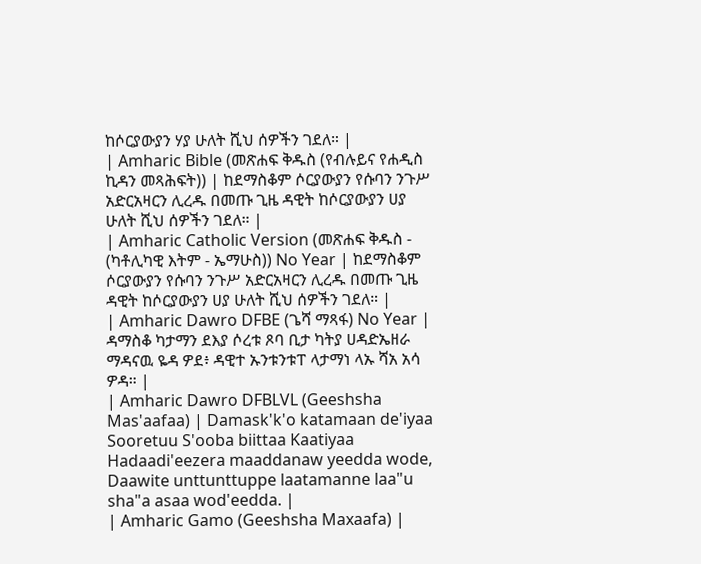ከሶርያውያን ሃያ ሁለት ሺህ ሰዎችን ገደለ። |
| Amharic Bible (መጽሐፍ ቅዱስ (የብሉይና የሐዲስ ኪዳን መጻሕፍት)) | ከደማስቆም ሶርያውያን የሱባን ንጉሥ አድርአዛርን ሊረዱ በመጡ ጊዜ ዳዊት ከሶርያውያን ሀያ ሁለት ሺህ ሰዎችን ገደለ። |
| Amharic Catholic Version (መጽሐፍ ቅዱስ - (ካቶሊካዊ እትም - ኤማሁስ)) No Year | ከደማስቆም ሶርያውያን የሱባን ንጉሥ አድርአዛርን ሊረዱ በመጡ ጊዜ ዳዊት ከሶርያውያን ሀያ ሁለት ሺህ ሰዎችን ገደለ። |
| Amharic Dawro DFBE (ጌሻ ማጻፋ) No Year | ዳማስቆ ካታማን ደእያ ሶረቱ ጾባ ቢታ ካትያ ሀዳድኤዘራ ማዳናዉ ዬዳ ዎደ፥ ዳዊተ ኡንቱንቱፐ ላታማነ ላኡ ሻአ አሳ ዎዳ። |
| Amharic Dawro DFBLVL (Geeshsha Mas'aafaa) | Damask'k'o katamaan de'iyaa Sooretuu S'ooba biittaa Kaatiyaa Hadaadi'eezera maaddanaw yeedda wode, Daawite unttunttuppe laatamanne laa"u sha"a asaa wod'eedda. |
| Amharic Gamo (Geeshsha Maxaafa) |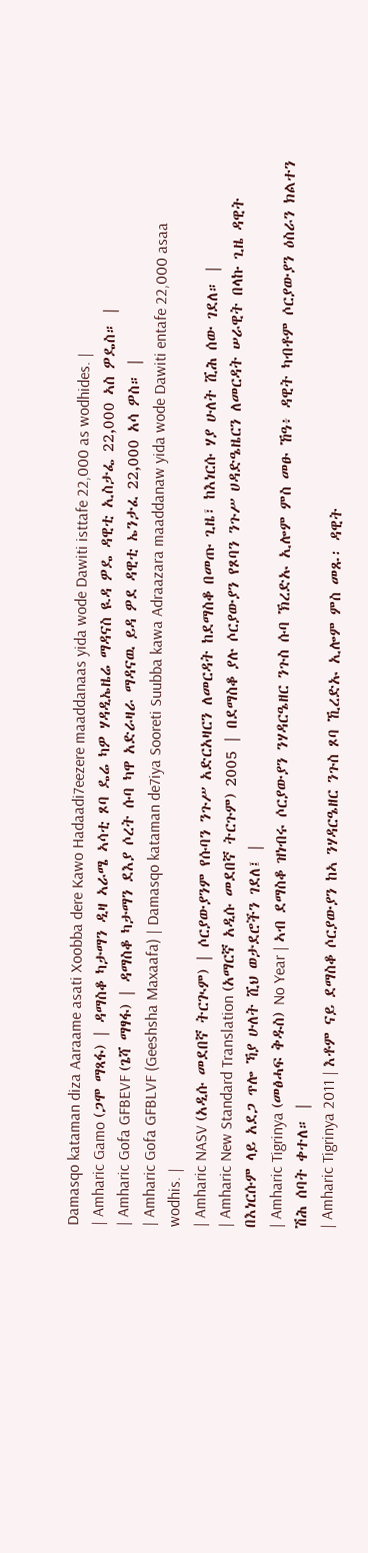Damasqo kataman diza Aaraame asati Xoobba dere Kawo Hadaadi7eezere maaddanaas yida wode Dawiti isttafe 22,000 as wodhides. |
| Amharic Gamo (ጋሞ ማጻፋ) | ዳማስቆ ካታማን ዲዛ ኣራሜ ኣሳቲ ጾባ ዴሬ ካዎ ሃዳዲኤዜሬ ማዳናስ ዪዳ ዎዴ ዳዊቲ ኢስታፌ 22,000 ኣስ ዎዴስ። |
| Amharic Gofa GFBEVF (ጌሻ ማፃፋ) | ዳማስቆ ካታማን ደእያ ሶረት ሱባ ካዋ አድራዛራ ማዳናዉ ይዳ ዎደ ዳዊቲ ኤንታፈ 22,000 አሳ ዎስ። |
| Amharic Gofa GFBLVF (Geeshsha Maxaafa) | Damasqo kataman de7iya Sooreti Suubba kawa Adraazara maaddanaw yida wode Dawiti entafe 22,000 asaa wodhis. |
| Amharic NASV (አዲሱ መደበኛ ትርጒም) | ሶርያውያንም የሱባን ንጉሥ አድርአዛርን ለመርዳት ከደማስቆ በመጡ ጊዜ፣ ከእነርሱ ሃያ ሁለት ሺሕ ሰው ገደለ። |
| Amharic New Standard Translation (አማርኛ አዲሱ መደበኛ ትርጉም) 2005 | በደማስቆ ያሉ ሶርያውያን የጾባን ንጉሥ ሀዳድዔዜርን ለመርዳት ሠራዊት በላኩ ጊዜ ዳዊት በእነርሱም ላይ አደጋ ጥሎ ኻያ ሁለት ሺህ ወታደሮችን ገደለ፤ |
| Amharic Tigrinya (መፅሓፍ ቅዱስ) No Year | ኣብ ደማስቆ ዝነብሩ ሶርያውያን ንሃዳርዔዘር ንጉስ ሱባ ኽረድኡ ኢሎም ምስ መፁ ኸዓ፥ ዳዊት ካብቶም ሶርያውያን ዕስራን ክልተን ሽሕ ሰባት ቀተለ። |
| Amharic Tigrinya 2011 | እቶም ናይ ደማስቆ ሶርያውያን ከኣ ንሃዳርዔዘር ንጉስ ጾባ ኺረድኡ ኢሎም ምስ መጹ፡ ዳዊት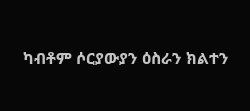ካብቶም ሶርያውያን ዕስራን ክልተን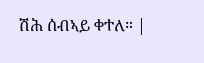ሽሕ ሰብኣይ ቀተለ። |